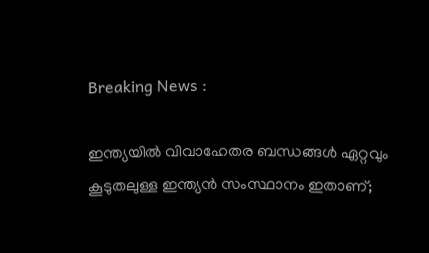Breaking News :

ഇന്ത്യയില്‍ വിവാഹേതര ബന്ധങ്ങള്‍ ഏറ്റവും കൂടുതലുള്ള ഇന്ത്യന്‍ സംസ്ഥാനം ഇതാണ്;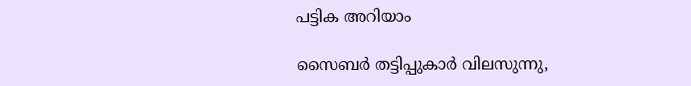പട്ടിക അറിയാം

സൈബര്‍ തട്ടിപ്പുകാര്‍ വിലസുന്നു,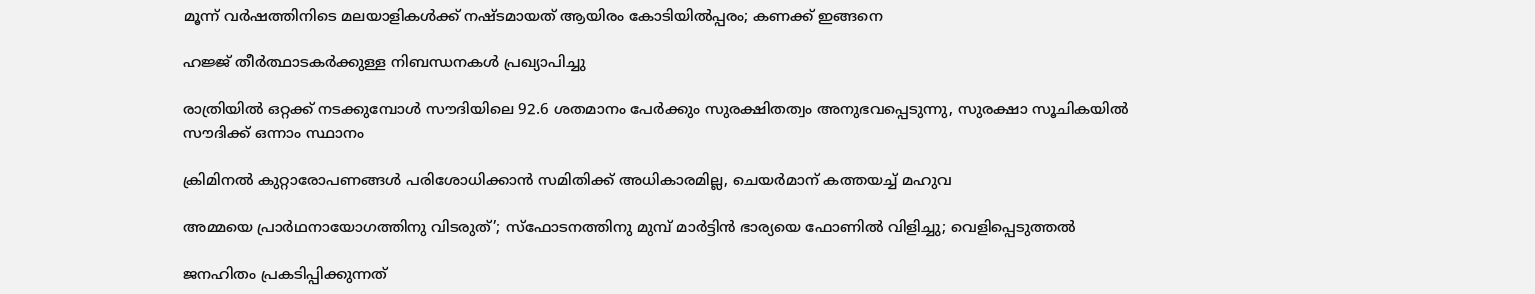മൂന്ന് വര്‍ഷത്തിനിടെ മലയാളികള്‍ക്ക് നഷ്ടമായത് ആയിരം കോടിയില്‍പ്പരം; കണക്ക് ഇങ്ങനെ

ഹജ്ജ് തീർത്ഥാടകർക്കുള്ള നിബന്ധനകൾ പ്രഖ്യാപിച്ചു

രാത്രിയിൽ ഒറ്റക്ക് നടക്കുമ്പോൾ സൗദിയിലെ 92.6 ശതമാനം പേർക്കും സുരക്ഷിതത്വം അനുഭവപ്പെടുന്നു, സുരക്ഷാ സൂചികയിൽ സൗദിക്ക് ഒന്നാം സ്ഥാനം

ക്രിമിനല്‍ കുറ്റാരോപണങ്ങള്‍ പരിശോധിക്കാന്‍ സമിതിക്ക്‌ അധികാരമില്ല, ചെയര്‍മാന്‌ കത്തയച്ച് മഹുവ

അമ്മയെ പ്രാര്‍ഥനായോഗത്തിനു വിടരുത്’; സ്‌ഫോടനത്തിനു മുമ്പ് മാര്‍ട്ടിന്‍ ഭാര്യയെ ഫോണില്‍ വിളിച്ചു; വെളിപ്പെടുത്തല്‍

ജനഹിതം പ്രകടിപ്പിക്കുന്നത്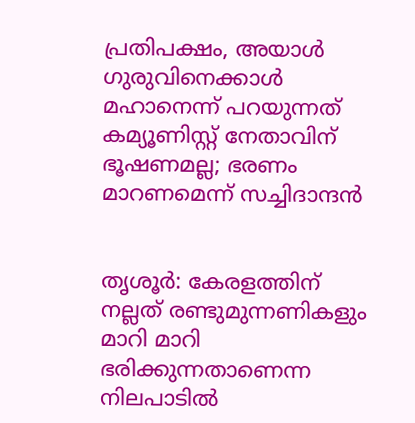പ്രതിപക്ഷം, അയാള്‍ ഗുരുവിനെക്കാള്‍ മഹാനെന്ന് പറയുന്നത് കമ്യൂണിസ്റ്റ് നേതാവിന് ഭൂഷണമല്ല; ഭരണം മാറണമെന്ന് സച്ചിദാന്ദന്‍


തൃശൂര്‍: കേരളത്തിന് നല്ലത് രണ്ടുമുന്നണികളും മാറി മാറി ഭരിക്കുന്നതാണെന്ന നിലപാടില്‍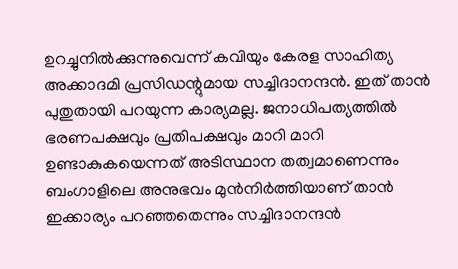ഉറച്ചുനില്‍ക്കുന്നുവെന്ന് കവിയും കേരള സാഹിത്യ അക്കാദമി പ്രസിഡന്റുമായ സച്ചിദാനന്ദന്‍. ഇത് താന്‍ പുതുതായി പറയുന്ന കാര്യമല്ല. ജനാധിപത്യത്തില്‍ ഭരണപക്ഷവും പ്രതിപക്ഷവും മാറി മാറി ഉണ്ടാകുകയെന്നത് അടിസ്ഥാന തത്വമാണെന്നും ബംഗാളിലെ അനുഭവം മുന്‍നിര്‍ത്തിയാണ് താന്‍ ഇക്കാര്യം പറഞ്ഞതെന്നും സച്ചിദാനന്ദന്‍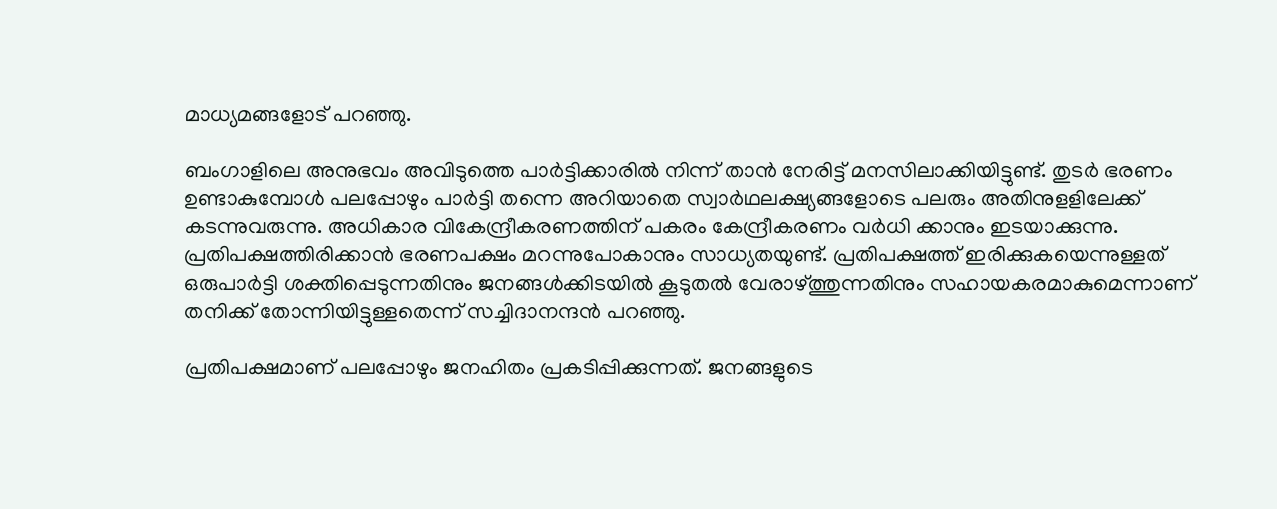മാധ്യമങ്ങളോട് പറഞ്ഞു.

ബംഗാളിലെ അനുഭവം അവിടുത്തെ പാര്‍ട്ടിക്കാരില്‍ നിന്ന് താന്‍ നേരിട്ട് മനസിലാക്കിയിട്ടുണ്ട്. തുടര്‍ ഭരണം ഉണ്ടാകുമ്പോള്‍ പലപ്പോഴും പാര്‍ട്ടി തന്നെ അറിയാതെ സ്വാര്‍ഥലക്ഷ്യങ്ങളോടെ പലരും അതിനുളളിലേക്ക് കടന്നുവരുന്നു. അധികാര വികേന്ദ്രീകരണത്തിന് പകരം കേന്ദ്രീകരണം വര്‍ധി ക്കാനും ഇടയാക്കുന്നു. പ്രതിപക്ഷത്തിരിക്കാന്‍ ഭരണപക്ഷം മറന്നുപോകാനും സാധ്യതയുണ്ട്. പ്രതിപക്ഷത്ത് ഇരിക്കുകയെന്നുള്ളത് ഒരുപാര്‍ട്ടി ശക്തിപ്പെടുന്നതിനും ജനങ്ങള്‍ക്കിടയില്‍ കൂടുതല്‍ വേരാഴ്ത്തുന്നതിനും സഹായകരമാകുമെന്നാണ് തനിക്ക് തോന്നിയിട്ടുള്ളതെന്ന് സച്ചിദാനന്ദന്‍ പറഞ്ഞു.

പ്രതിപക്ഷമാണ് പലപ്പോഴും ജനഹിതം പ്രകടിപ്പിക്കുന്നത്. ജനങ്ങളുടെ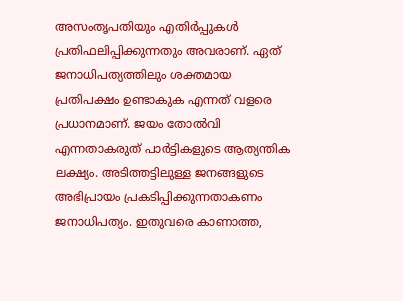അസംതൃപതിയും എതിര്‍പ്പുകള്‍ പ്രതിഫലിപ്പിക്കുന്നതും അവരാണ്. ഏത് ജനാധിപത്യത്തിലും ശക്തമായ പ്രതിപക്ഷം ഉണ്ടാകുക എന്നത് വളരെ പ്രധാനമാണ്. ജയം തോല്‍വി എന്നതാകരുത് പാര്‍ട്ടികളുടെ ആത്യന്തിക ലക്ഷ്യം. അടിത്തട്ടിലുള്ള ജനങ്ങളുടെ അഭിപ്രായം പ്രകടിപ്പിക്കുന്നതാകണം ജനാധിപത്യം. ഇതുവരെ കാണാത്ത,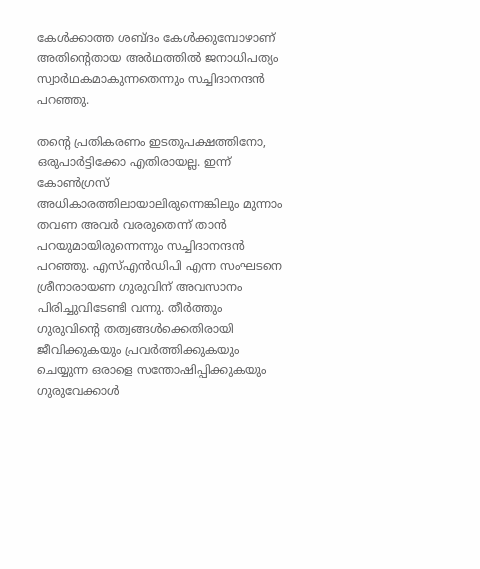കേള്‍ക്കാത്ത ശബ്ദം കേള്‍ക്കുമ്പോഴാണ് അതിന്റെതായ അര്‍ഥത്തില്‍ ജനാധിപത്യം സ്വാര്‍ഥകമാകുന്നതെന്നും സച്ചിദാനന്ദന്‍ പറഞ്ഞു.

തന്റെ പ്രതികരണം ഇടതുപക്ഷത്തിനോ, ഒരുപാര്‍ട്ടിക്കോ എതിരായല്ല. ഇന്ന് കോണ്‍ഗ്രസ് അധികാരത്തിലായാലിരുന്നെങ്കിലും മുന്നാം തവണ അവര്‍ വരരുതെന്ന് താന്‍ പറയുമായിരുന്നെന്നും സച്ചിദാനന്ദന്‍ പറഞ്ഞു. എസ്എന്‍ഡിപി എന്ന സംഘടനെ ശ്രീനാരായണ ഗുരുവിന് അവസാനം പിരിച്ചുവിടേണ്ടി വന്നു. തീര്‍ത്തും ഗുരുവിന്റെ തത്വങ്ങള്‍ക്കെതിരായി ജീവിക്കുകയും പ്രവര്‍ത്തിക്കുകയും ചെയ്യുന്ന ഒരാളെ സന്തോഷിപ്പിക്കുകയും ഗുരുവേക്കാള്‍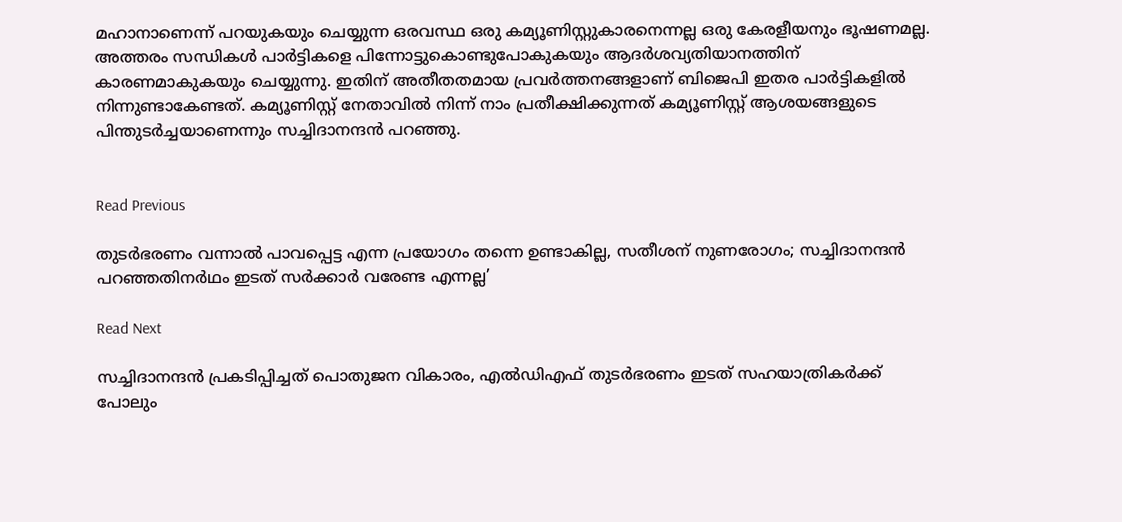മഹാനാണെന്ന് പറയുകയും ചെയ്യുന്ന ഒരവസ്ഥ ഒരു കമ്യൂണിസ്റ്റുകാരനെന്നല്ല ഒരു കേരളീയനും ഭൂഷണമല്ല. അത്തരം സന്ധികള്‍ പാര്‍ട്ടികളെ പിന്നോട്ടുകൊണ്ടുപോകുകയും ആദര്‍ശവ്യതിയാനത്തിന് കാരണമാകുകയും ചെയ്യുന്നു. ഇതിന് അതീതതമായ പ്രവര്‍ത്തനങ്ങളാണ് ബിജെപി ഇതര പാര്‍ട്ടികളില്‍ നിന്നുണ്ടാകേണ്ടത്. കമ്യൂണിസ്റ്റ് നേതാവില്‍ നിന്ന് നാം പ്രതീക്ഷിക്കുന്നത് കമ്യൂണിസ്റ്റ് ആശയങ്ങളുടെ പിന്തുടര്‍ച്ചയാണെന്നും സച്ചിദാനന്ദന്‍ പറഞ്ഞു.


Read Previous

തുടര്‍ഭരണം വന്നാല്‍ പാവപ്പെട്ട എന്ന പ്രയോഗം തന്നെ ഉണ്ടാകില്ല, സതീശന് നുണരോഗം; സച്ചിദാനന്ദന്‍ പറഞ്ഞതിനര്‍ഥം ഇടത് സര്‍ക്കാര്‍ വരേണ്ട എന്നല്ല’

Read Next

സച്ചിദാനന്ദന്‍ പ്രകടിപ്പിച്ചത് പൊതുജന വികാരം, എല്‍ഡിഎഫ് തുടര്‍ഭരണം ഇടത് സഹയാത്രികര്‍ക്ക് പോലും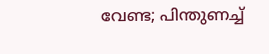വേണ്ട; പിന്തുണച്ച്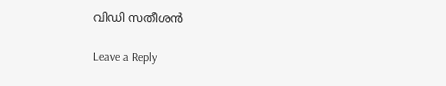വിഡി സതീശന്‍

Leave a Reply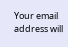Your email address will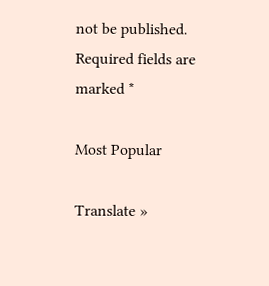not be published. Required fields are marked *

Most Popular

Translate »